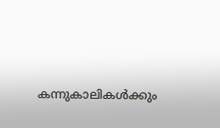കന്നുകാലികള്‍ക്കും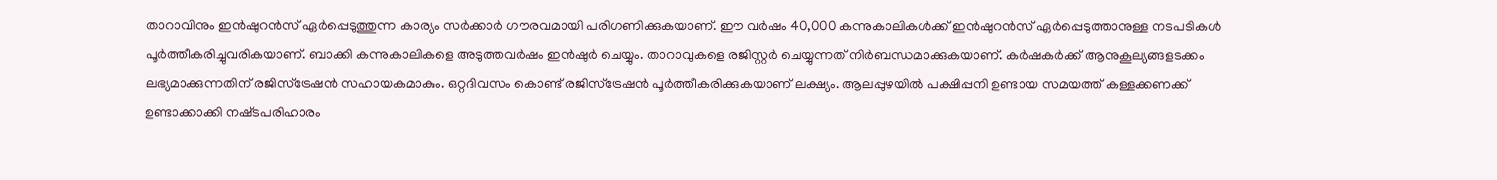താറാവിനും ഇന്‍ഷുറന്‍സ് ഏര്‍പ്പെടുത്തുന്ന കാര്യം സര്‍ക്കാര്‍ ഗൗരവമായി പരിഗണിക്കുകയാണ്. ഈ വര്‍ഷം 40,000 കന്നുകാലികള്‍ക്ക് ഇന്‍ഷുറന്‍സ് ഏര്‍പ്പെടുത്താനുള്ള നടപടികള്‍ പൂര്‍ത്തീകരിച്ചുവരികയാണ്. ബാക്കി കന്നുകാലികളെ അടുത്തവര്‍ഷം ഇന്‍ഷുര്‍ ചെയ്യും. താറാവുകളെ രജിസ്റ്റര്‍ ചെയ്യുന്നത് നിര്‍ബന്ധമാക്കുകയാണ്. കര്‍ഷകര്‍ക്ക് ആനുകൂല്യങ്ങളടക്കം ലഭ്യമാക്കുന്നതിന് രജിസ്‌ട്രേഷന്‍ സഹായകമാകും. ഒറ്റദിവസം കൊണ്ട് രജിസ്‌ട്രേഷന്‍ പൂര്‍ത്തീകരിക്കുകയാണ് ലക്ഷ്യം. ആലപ്പുഴയില്‍ പക്ഷിപ്പനി ഉണ്ടായ സമയത്ത് കള്ളക്കണക്ക് ഉണ്ടാക്കാക്കി നഷ്‌ടപരിഹാരം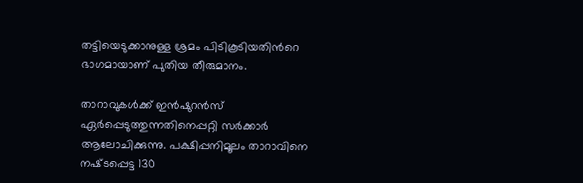തട്ടിയെടുക്കാനുള്ള ശ്രമം പിടികൂടിയതിന്‍റെ ഭാഗമായാണ് പുതിയ തീരുമാനം.

താറാവുകള്‍ക്ക് ഇന്‍ഷുറന്‍സ് ഏര്‍പ്പെടുത്തുന്നതിനെപ്പറ്റി സര്‍ക്കാര്‍ ആലോചിക്കുന്നു. പക്ഷിപ്പനിമൂലം താറാവിനെ നഷ്‌ടപ്പെട്ട 130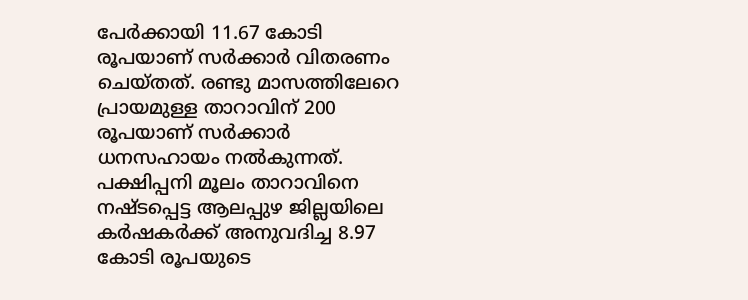പേര്‍ക്കായി 11.67 കോടി രൂപയാണ് സര്‍ക്കാര്‍ വിതരണം ചെയ്തത്. രണ്ടു മാസത്തിലേറെ പ്രായമുള്ള താറാവിന് 200 രൂപയാണ് സര്‍ക്കാര്‍ ധനസഹായം നല്‍കുന്നത്. പക്ഷിപ്പനി മൂലം താറാവിനെ നഷ്‌ടപ്പെട്ട ആലപ്പുഴ ജില്ലയിലെ കര്‍ഷകര്‍ക്ക് അനുവദിച്ച 8.97 കോടി രൂപയുടെ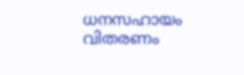ധനസഹായം വിതരണം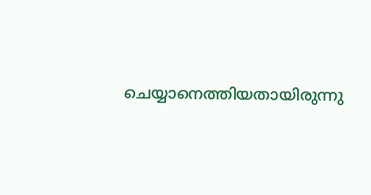ചെയ്യാനെത്തിയതായിരുന്നു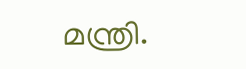മന്ത്രി.